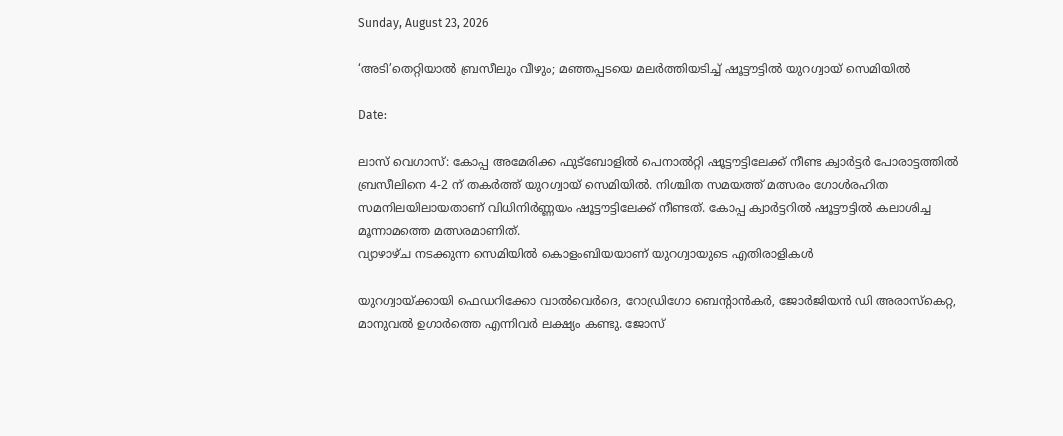Sunday, August 23, 2026

‘അടി’തെറ്റിയാൽ ബ്രസീലും വീഴും; മഞ്ഞപ്പടയെ മലർത്തിയടിച്ച് ഷൂട്ടൗട്ടിൽ യുറഗ്വായ് സെമിയില്‍

Date:

ലാസ് വെഗാസ്: കോപ്പ അമേരിക്ക ഫുട്ബോളിൽ പെനാൽറ്റി ഷൂട്ടൗട്ടിലേക്ക് നീണ്ട ക്വാർട്ടർ പോരാട്ടത്തിൽ ബ്രസീലിനെ 4-2 ന് തകർത്ത് യുറഗ്വായ് സെമിയിൽ. നിശ്ചിത സമയത്ത് മത്സരം ഗോൾരഹിത സമനിലയിലായതാണ് വിധിനിർണ്ണയം ഷൂട്ടൗട്ടിലേക്ക് നീണ്ടത്. കോപ്പ ക്വാർട്ടറിൽ ഷൂട്ടൗട്ടിൽ കലാശിച്ച മൂന്നാമത്തെ മത്സരമാണിത്.
വ്യാഴാഴ്ച നടക്കുന്ന സെമിയിൽ കൊളംബിയയാണ് യുറഗ്വായുടെ എതിരാളികൾ

യുറഗ്വായ്ക്കായി ഫെഡറിക്കോ വാൽവെർദെ, റോഡ്രിഗോ ബെന്റാൻകർ, ജോർജിയൻ ഡി അരാസ്കെറ്റ, മാനുവൽ ഉഗാർത്തെ എന്നിവർ ലക്ഷ്യം കണ്ടു. ജോസ്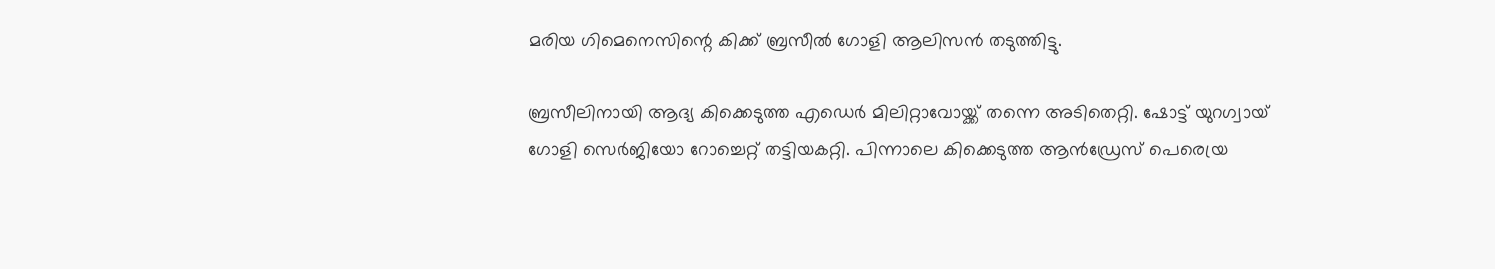മരിയ ഗിമെനെസിന്റെ കിക്ക് ബ്രസീൽ ഗോളി ആലിസൻ തടുത്തിട്ടു.

ബ്രസീലിനായി ആദ്യ കിക്കെടുത്ത എഡെർ മിലിറ്റാവോയ്ക്ക് തന്നെ അടിതെറ്റി. ഷോട്ട് യുറഗ്വായ് ഗോളി സെർജിയോ റോച്ചെറ്റ് തട്ടിയകറ്റി. പിന്നാലെ കിക്കെടുത്ത ആൻഡ്രേസ് പെരെയ്ര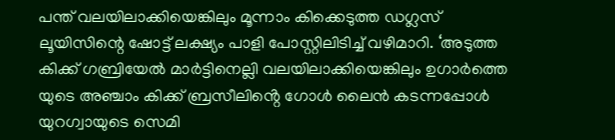പന്ത് വലയിലാക്കിയെങ്കിലും മൂന്നാം കിക്കെടുത്ത ഡഗ്ലസ് ലൂയിസിന്റെ ഷോട്ട് ലക്ഷ്യം പാളി പോസ്റ്റിലിടിച്ച് വഴിമാറി. ‘അടുത്ത കിക്ക് ഗബ്രിയേൽ മാർട്ടിനെല്ലി വലയിലാക്കിയെങ്കിലും ഉഗാർത്തെ യുടെ അഞ്ചാം കിക്ക് ബ്രസീലിൻ്റെ ഗോൾ ലൈൻ കടന്നപ്പോൾ യുറഗ്വായുടെ സെമി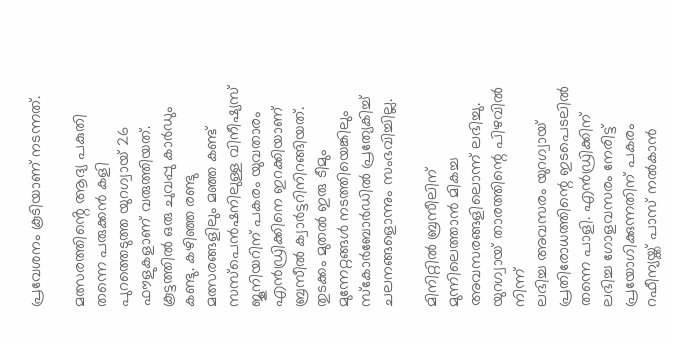പ്രവേശനം കൂടിയാണ് നടന്നത്.

മത്സരത്തിൻ്റെ ആദ്യ പകുതി തന്നെ പരുക്കൻ കളി പുറത്തെടുത്ത യുറഗ്വായ് 26 ഫൗളുകളാണ് വരുത്തിയത്. കൂട്ടത്തിൽ ഒരു ചുവപ്പു കാർഡും കണ്ടു. കഴിഞ്ഞ രണ്ടു മത്സരങ്ങളിലും മഞ്ഞ കണ്ട് സസ്പെൻഷനിലുള്ള വിനീഷ്യസ് ജൂനിയറിന് പകരം യുവതാരം എൻഡ്രിക്കിനെ ഇറക്കിയാണ് ബ്രസീൽ ക്വാർട്ടറിനിറങ്ങിയത്. തുടക്കം മുതൽ ഇരു ടീമും മുന്നേറ്റങ്ങൾ നടത്തിയെങ്കിലും സ്കോർബോർഡിൽ പ്രത്യേകിച്ച് ചലനങ്ങളൊന്നും സംഭവിച്ചില്ല.

മിനിറ്റിൽ ബ്രസീലിന് മുന്നിലെത്താൻ മികച്ച അവസരങ്ങളിലൊന്ന് ലഭിച്ചു. യുറഗ്വായ് താരത്തിന്റെ പിഴവിൽ നിന്ന്
ലഭിച്ച അവസരം യുറഗ്വായ് പ്രതിരോധത്തിന്റെ ഇടപെടലിൽ തന്നെ പാളി. എൻഡ്രിക്കിന് ലഭിച്ച ഗോളവസരം നേരിട്ട് പ്രയോഗിക്കുന്നതിന് പകരം റഫീന്യയ്ക്ക് പാസ് നൽകാൻ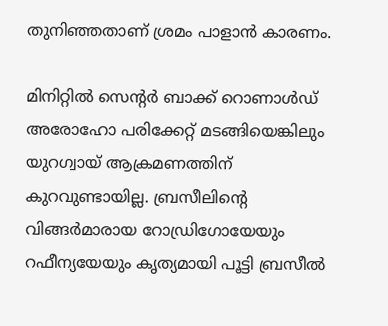തുനിഞ്ഞതാണ് ശ്രമം പാളാൻ കാരണം.

മിനിറ്റിൽ സെന്റർ ബാക്ക് റൊണാൾഡ് അരോഹോ പരിക്കേറ്റ് മടങ്ങിയെങ്കിലും യുറഗ്വായ് ആക്രമണത്തിന് കുറവുണ്ടായില്ല. ബ്രസീലിന്റെ വിങ്ങർമാരായ റോഡ്രിഗോയേയും റഫീന്യയേയും കൃത്യമായി പൂട്ടി ബ്രസീൽ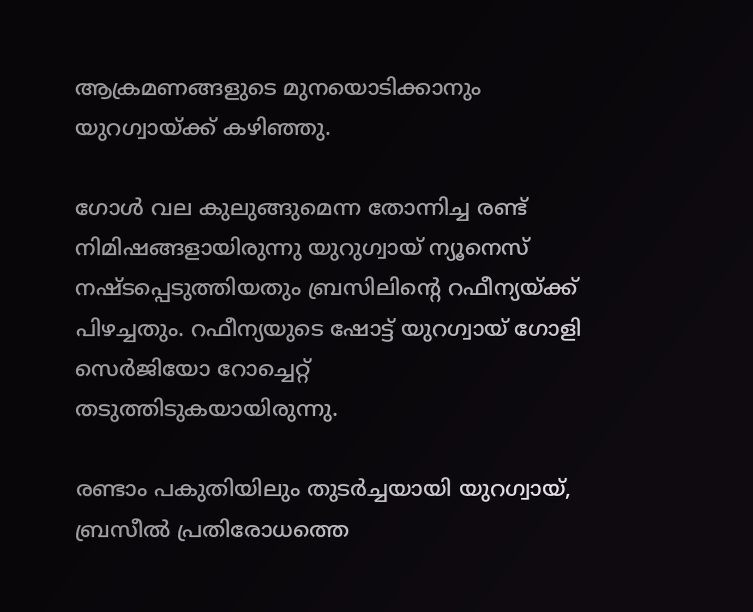ആക്രമണങ്ങളുടെ മുനയൊടിക്കാനും യുറഗ്വായ്ക്ക് കഴിഞ്ഞു.

ഗോൾ വല കുലുങ്ങുമെന്ന തോന്നിച്ച രണ്ട് നിമിഷങ്ങളായിരുന്നു യുറുഗ്വായ് ന്യൂനെസ് നഷ്ടപ്പെടുത്തിയതും ബ്രസിലിൻ്റെ റഫീന്യയ്ക്ക് പിഴച്ചതും. റഫീന്യയുടെ ഷോട്ട് യുറഗ്വായ് ഗോളി സെർജിയോ റോച്ചെറ്റ്
തടുത്തിടുകയായിരുന്നു.

രണ്ടാം പകുതിയിലും തുടർച്ചയായി യുറഗ്വായ്, ബ്രസീൽ പ്രതിരോധത്തെ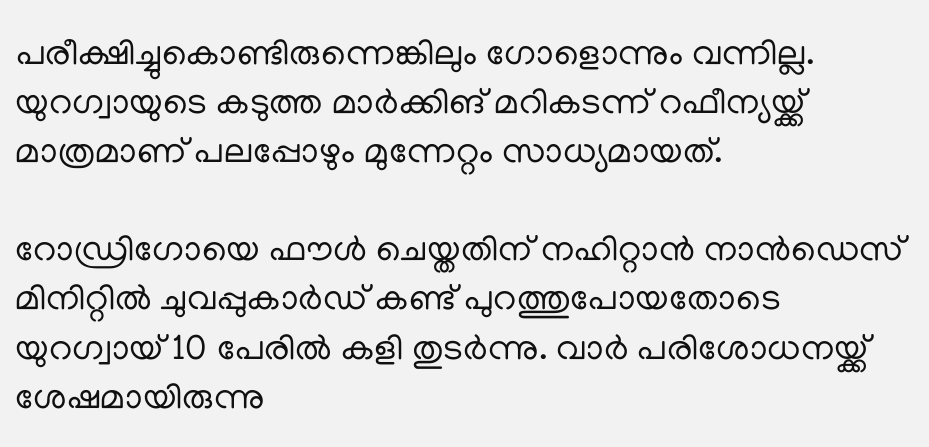പരീക്ഷിച്ചുകൊണ്ടിരുന്നെങ്കിലും ഗോളൊന്നും വന്നില്ല. യുറഗ്വായുടെ കടുത്ത മാർക്കിങ് മറികടന്ന് റഫീന്യയ്ക്ക് മാത്രമാണ് പലപ്പോഴും മുന്നേറ്റം സാധ്യമായത്.

റോഡ്രിഗോയെ ഫൗൾ ചെയ്തതിന് നഹിറ്റാൻ നാൻഡെസ് മിനിറ്റിൽ ചുവപ്പുകാർഡ് കണ്ട് പുറത്തുപോയതോടെ യുറഗ്വായ് 10 പേരിൽ കളി തുടർന്നു. വാർ പരിശോധനയ്ക്ക് ശേഷമായിരുന്നു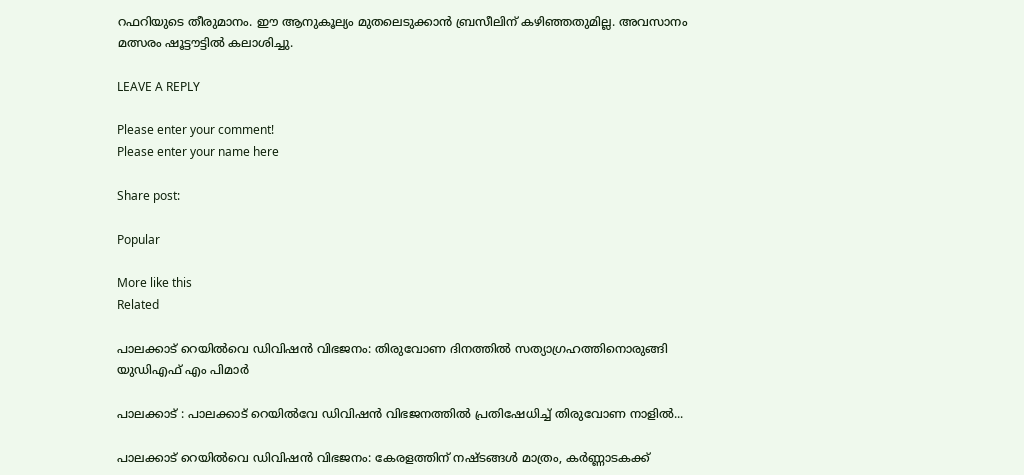റഫറിയുടെ തീരുമാനം. ഈ ആനുകൂല്യം മുതലെടുക്കാൻ ബ്രസീലിന് കഴിഞ്ഞതുമില്ല. അവസാനം മത്സരം ഷൂട്ടൗട്ടിൽ കലാശിച്ചു.

LEAVE A REPLY

Please enter your comment!
Please enter your name here

Share post:

Popular

More like this
Related

പാലക്കാട്‌ റെയിൽവെ ഡിവിഷൻ വിഭജനം: തിരുവോണ ദിനത്തിൽ സത്യാഗ്രഹത്തിനൊരുങ്ങി  യുഡിഎഫ് എം പിമാർ

പാലക്കാട് : പാലക്കാട്‌ റെയിൽവേ ഡിവിഷൻ വിഭജനത്തിൽ പ്രതിഷേധിച്ച് തിരുവോണ നാളിൽ...

പാലക്കാട് റെയിൽവെ ഡിവിഷൻ വിഭജനം: കേരളത്തിന് നഷ്ടങ്ങൾ മാത്രം, കർണ്ണാടകക്ക്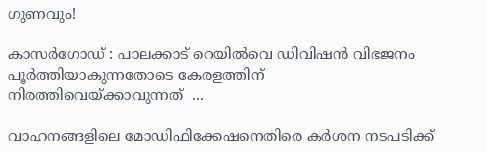ഗുണവും!

കാസർഗോഡ് : പാലക്കാട്‌ റെയിൽവെ ഡിവിഷൻ വിഭജനം പൂർത്തിയാകുന്നതോടെ കേരളത്തിന് നിരത്തിവെയ്ക്കാവുന്നത്  ...

വാഹനങ്ങളിലെ മോഡിഫിക്കേഷനെതിരെ കർശന നടപടിക്ക്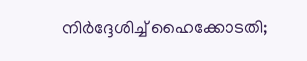നിർദ്ദേശിച്ച് ഹൈക്കോടതി;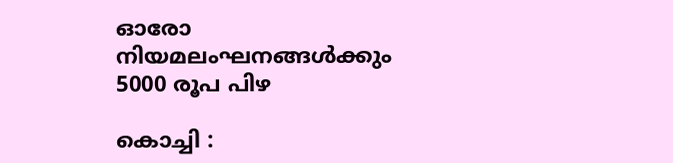ഓരോ നിയമലംഘനങ്ങൾക്കും 5000 രൂപ പിഴ

കൊച്ചി :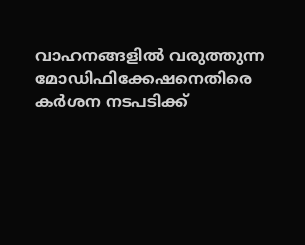വാഹനങ്ങളിൽ വരുത്തുന്ന മോഡിഫിക്കേഷനെതിരെ കർശന നടപടിക്ക്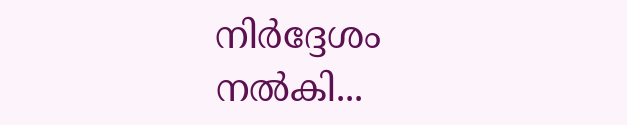നിർദ്ദേശം നൽകി...